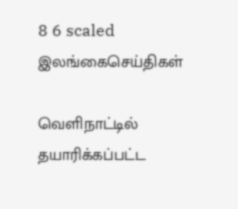8 6 scaled
இலங்கைசெய்திகள்

வெளிநாட்டில் தயாரிக்கப்பட்ட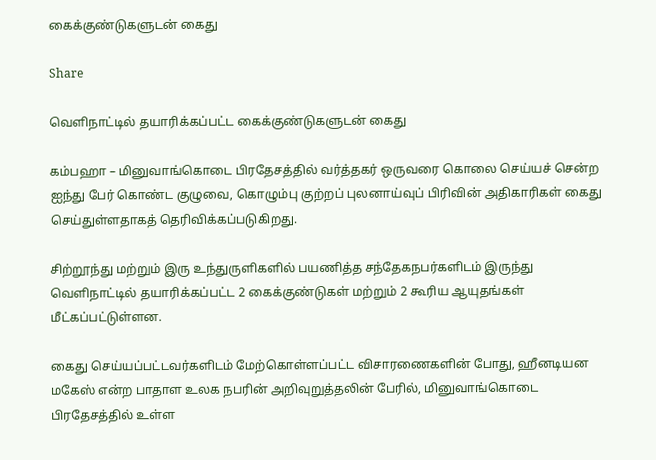கைக்குண்டுகளுடன் கைது

Share

வெளிநாட்டில் தயாரிக்கப்பட்ட கைக்குண்டுகளுடன் கைது

கம்பஹா – மினுவாங்கொடை பிரதேசத்தில் வர்த்தகர் ஒருவரை கொலை செய்யச் சென்ற ஐந்து பேர் கொண்ட குழுவை, கொழும்பு குற்றப் புலனாய்வுப் பிரிவின் அதிகாரிகள் கைது செய்துள்ளதாகத் தெரிவிக்கப்படுகிறது.

சிற்றூந்து மற்றும் இரு உந்துருளிகளில் பயணித்த சந்தேகநபர்களிடம் இருந்து வெளிநாட்டில் தயாரிக்கப்பட்ட 2 கைக்குண்டுகள் மற்றும் 2 கூரிய ஆயுதங்கள் மீட்கப்பட்டுள்ளன.

கைது செய்யப்பட்டவர்களிடம் மேற்கொள்ளப்பட்ட விசாரணைகளின் போது, ஹீனடியன மகேஸ் என்ற பாதாள உலக நபரின் அறிவுறுத்தலின் பேரில், மினுவாங்கொடை பிரதேசத்தில் உள்ள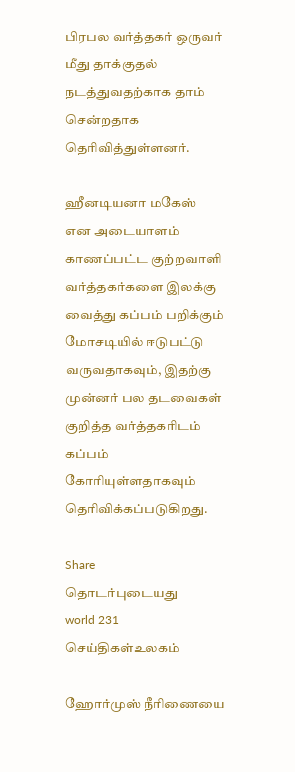பிரபல வர்த்தகர் ஒருவர் மீது தாக்குதல் நடத்துவதற்காக தாம் சென்றதாக தெரிவித்துள்ளனர்.

ஹீனடியனா மகேஸ் என அடையாளம் காணப்பட்ட குற்றவாளி வர்த்தகர்களை இலக்கு வைத்து கப்பம் பறிக்கும் மோசடியில் ஈடுபட்டு வருவதாகவும், இதற்கு முன்னர் பல தடவைகள் குறித்த வர்த்தகரிடம் கப்பம் கோரியுள்ளதாகவும் தெரிவிக்கப்படுகிறது.

Share
தொடர்புடையது
world 231
செய்திகள்உலகம்

ஹோர்முஸ் நீரிணையை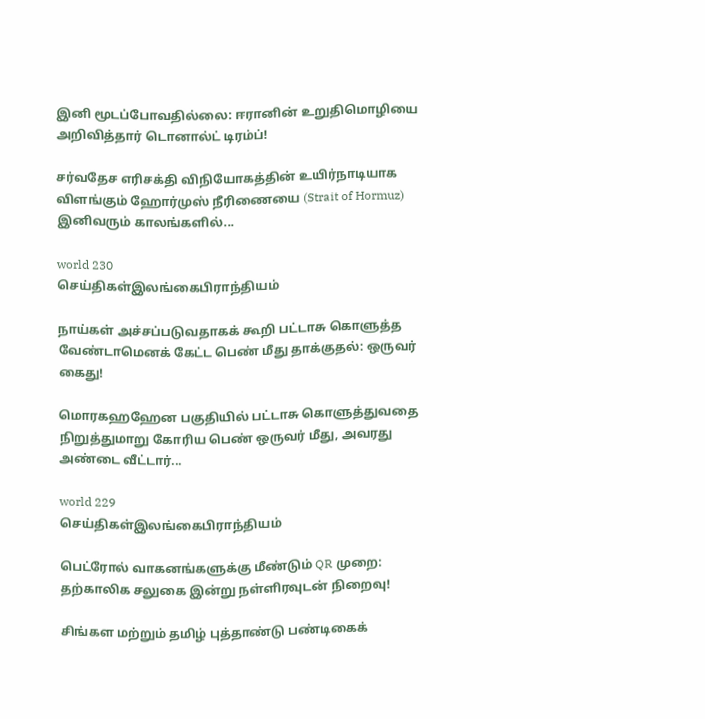இனி மூடப்போவதில்லை: ஈரானின் உறுதிமொழியை அறிவித்தார் டொனால்ட் டிரம்ப்!

சர்வதேச எரிசக்தி விநியோகத்தின் உயிர்நாடியாக விளங்கும் ஹோர்முஸ் நீரிணையை (Strait of Hormuz) இனிவரும் காலங்களில்...

world 230
செய்திகள்இலங்கைபிராந்தியம்

நாய்கள் அச்சப்படுவதாகக் கூறி பட்டாசு கொளுத்த வேண்டாமெனக் கேட்ட பெண் மீது தாக்குதல்: ஒருவர் கைது!

மொரகஹஹேன பகுதியில் பட்டாசு கொளுத்துவதை நிறுத்துமாறு கோரிய பெண் ஒருவர் மீது, அவரது அண்டை வீட்டார்...

world 229
செய்திகள்இலங்கைபிராந்தியம்

பெட்ரோல் வாகனங்களுக்கு மீண்டும் QR முறை: தற்காலிக சலுகை இன்று நள்ளிரவுடன் நிறைவு!

சிங்கள மற்றும் தமிழ் புத்தாண்டு பண்டிகைக்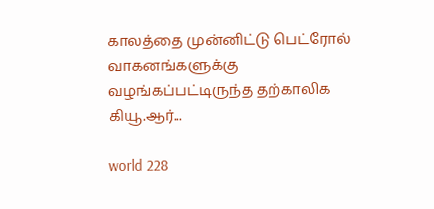காலத்தை முன்னிட்டு பெட்ரோல் வாகனங்களுக்கு வழங்கப்பட்டிருந்த தற்காலிக கியூ.ஆர்...

world 228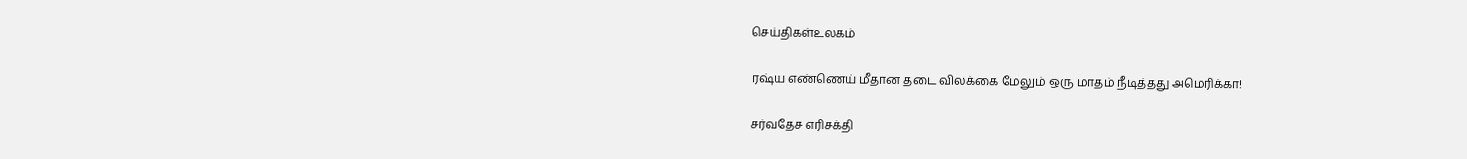செய்திகள்உலகம்

ரஷ்ய எண்ணெய் மீதான தடை விலக்கை மேலும் ஒரு மாதம் நீடித்தது அமெரிக்கா!

சர்வதேச எரிசக்தி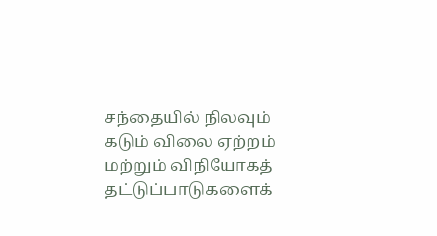சந்தையில் நிலவும் கடும் விலை ஏற்றம் மற்றும் விநியோகத் தட்டுப்பாடுகளைக்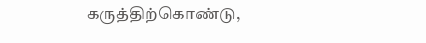கருத்திற்கொண்டு,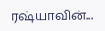ரஷ்யாவின்...